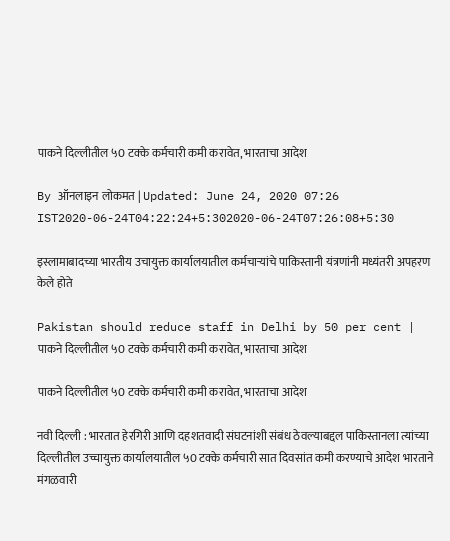पाकने दिल्लीतील ५0 टक्के कर्मचारी कमी करावेत, भारताचा आदेश

By ऑनलाइन लोकमत | Updated: June 24, 2020 07:26 IST2020-06-24T04:22:24+5:302020-06-24T07:26:08+5:30

इस्लामाबादच्या भारतीय उचायुक्त कार्यालयातील कर्मचाऱ्यांचे पाकिस्तानी यंत्रणांनी मध्यंतरी अपहरण केले होते

Pakistan should reduce staff in Delhi by 50 per cent | पाकने दिल्लीतील ५0 टक्के कर्मचारी कमी करावेत, भारताचा आदेश

पाकने दिल्लीतील ५0 टक्के कर्मचारी कमी करावेत, भारताचा आदेश

नवी दिल्ली : भारतात हेरगिरी आणि दहशतवादी संघटनांशी संबंध ठेवल्याबद्दल पाकिस्तानला त्यांच्या दिल्लीतील उच्चायुक्त कार्यालयातील ५0 टक्के कर्मचारी सात दिवसांत कमी करण्याचे आदेश भारताने मंगळवारी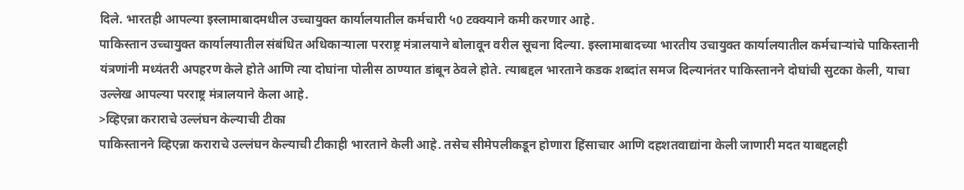दिले. भारतही आपल्या इस्लामाबादमधील उच्चायुक्त कार्यालयातील कर्मचारी ५0 टक्क्याने कमी करणार आहे.
पाकिस्तान उच्चायुक्त कार्यालयातील संबंधित अधिकाऱ्याला परराष्ट्र मंत्रालयाने बोलावून वरील सूचना दिल्या. इस्लामाबादच्या भारतीय उचायुक्त कार्यालयातील कर्मचाऱ्यांचे पाकिस्तानी यंत्रणांनी मध्यंतरी अपहरण केले होते आणि त्या दोघांना पोलीस ठाण्यात डांबून ठेवले होते. त्याबद्दल भारताने कडक शब्दांत समज दिल्यानंतर पाकिस्तानने दोघांची सुटका केली, याचा उल्लेख आपल्या परराष्ट्र मंत्रालयाने केला आहे.
>व्हिएन्ना कराराचे उल्लंघन केल्याची टीका
पाकिस्तानने व्हिएन्ना कराराचे उल्लंघन केल्याची टीकाही भारताने केली आहे. तसेच सीमेपलीकडून होणारा हिंसाचार आणि दहशतवाद्यांना केली जाणारी मदत याबद्दलही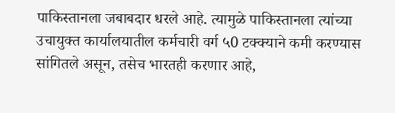पाकिस्तानला जबाबदार धरले आहे. त्यामुळे पाकिस्तानला त्यांच्या उचायुक्त कार्यालयातील कर्मचारी वर्ग ५0 टक्क्याने कमी करण्यास सांगितले असून, तसेच भारतही करणार आहे,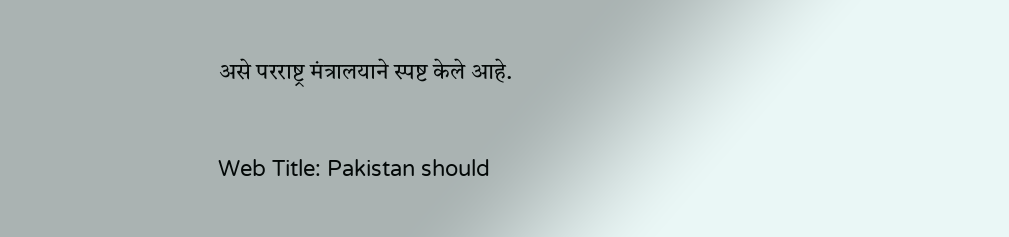असे परराष्ट्र मंत्रालयाने स्पष्ट केले आहे.

Web Title: Pakistan should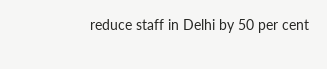reduce staff in Delhi by 50 per cent